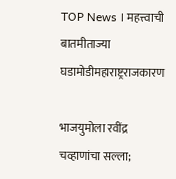TOP News । महत्त्वाची बातमीताज्या घडामोडीमहाराष्ट्रराजकारण

भाजयुमोला रवींद्र चव्हाणांचा सल्ला;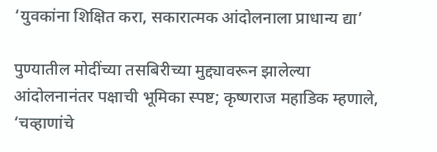‘युवकांना शिक्षित करा, सकारात्मक आंदोलनाला प्राधान्य द्या’

पुण्यातील मोदींच्या तसबिरीच्या मुद्द्यावरून झालेल्या आंदोलनानंतर पक्षाची भूमिका स्पष्ट; कृष्णराज महाडिक म्हणाले, ‘चव्हाणांचे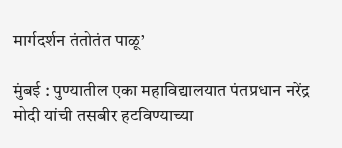मार्गदर्शन तंतोतंत पाळू’

मुंबई : पुण्यातील एका महाविद्यालयात पंतप्रधान नरेंद्र मोदी यांची तसबीर हटविण्याच्या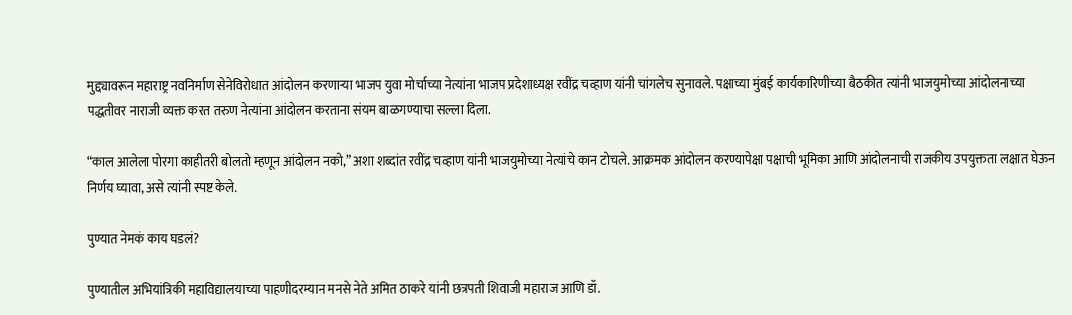मुद्द्यावरून महाराष्ट्र नवनिर्माण सेनेविरोधात आंदोलन करणाऱ्या भाजप युवा मोर्चाच्या नेत्यांना भाजप प्रदेशाध्यक्ष रवींद्र चव्हाण यांनी चांगलेच सुनावले. पक्षाच्या मुंबई कार्यकारिणीच्या बैठकीत त्यांनी भाजयुमोच्या आंदोलनाच्या पद्धतीवर नाराजी व्यक्त करत तरुण नेत्यांना आंदोलन करताना संयम बाळगण्याचा सल्ला दिला.

“काल आलेला पोरगा काहीतरी बोलतो म्हणून आंदोलन नको,” अशा शब्दांत रवींद्र चव्हाण यांनी भाजयुमोच्या नेत्यांचे कान टोचले. आक्रमक आंदोलन करण्यापेक्षा पक्षाची भूमिका आणि आंदोलनाची राजकीय उपयुक्तता लक्षात घेऊन निर्णय घ्यावा, असे त्यांनी स्पष्ट केले.

पुण्यात नेमकं काय घडलं?

पुण्यातील अभियांत्रिकी महाविद्यालयाच्या पाहणीदरम्यान मनसे नेते अमित ठाकरे यांनी छत्रपती शिवाजी महाराज आणि डॉ.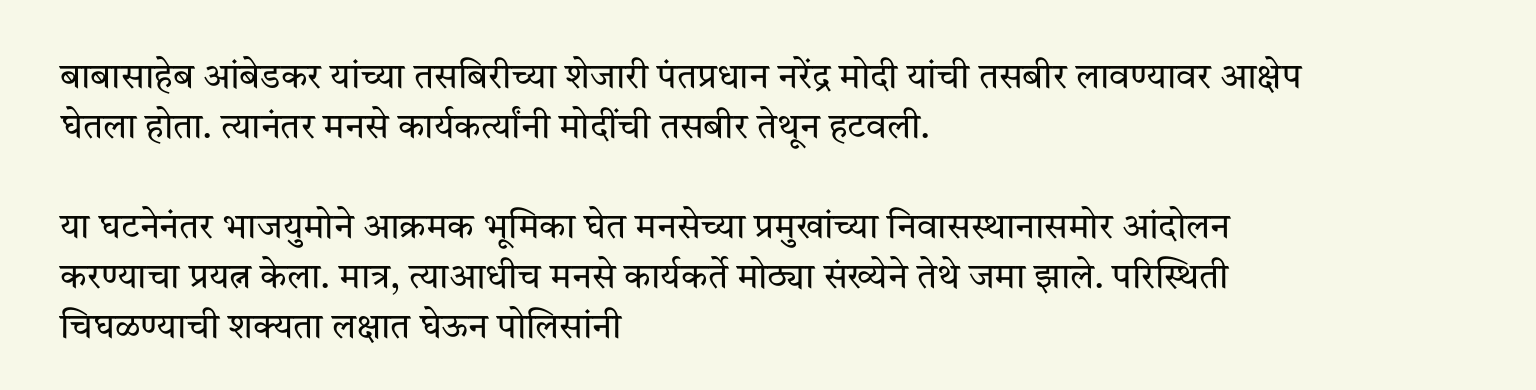बाबासाहेब आंबेडकर यांच्या तसबिरीच्या शेजारी पंतप्रधान नरेंद्र मोदी यांची तसबीर लावण्यावर आक्षेप घेतला होता. त्यानंतर मनसे कार्यकर्त्यांनी मोदींची तसबीर तेथून हटवली.

या घटनेनंतर भाजयुमोने आक्रमक भूमिका घेत मनसेच्या प्रमुखांच्या निवासस्थानासमोर आंदोलन करण्याचा प्रयत्न केला. मात्र, त्याआधीच मनसे कार्यकर्ते मोठ्या संख्येने तेथे जमा झाले. परिस्थिती चिघळण्याची शक्यता लक्षात घेऊन पोलिसांनी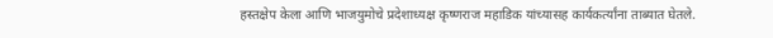हस्तक्षेप केला आणि भाजयुमोचे प्रदेशाध्यक्ष कृष्णराज महाडिक यांच्यासह कार्यकर्त्यांना ताब्यात घेतले.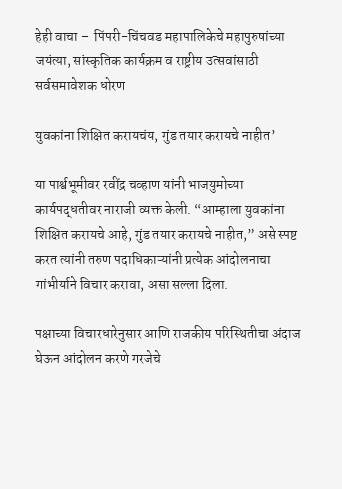हेही वाचा –  पिंपरी-चिंचवड महापालिकेचे महापुरुषांच्या जयंत्या, सांस्कृतिक कार्यक्रम व राष्ट्रीय उत्सवांसाठी सर्वसमावेशक धोरण

युवकांना शिक्षित करायचंय, गुंड तयार करायचे नाहीत’

या पार्श्वभूमीवर रवींद्र चव्हाण यांनी भाजयुमोच्या कार्यपद्धतीवर नाराजी व्यक्त केली. “आम्हाला युवकांना शिक्षित करायचे आहे, गुंड तयार करायचे नाहीत,” असे स्पष्ट करत त्यांनी तरुण पदाधिकाऱ्यांनी प्रत्येक आंदोलनाचा गांभीर्याने विचार करावा, असा सल्ला दिला.

पक्षाच्या विचारधारेनुसार आणि राजकीय परिस्थितीचा अंदाज घेऊन आंदोलन करणे गरजेचे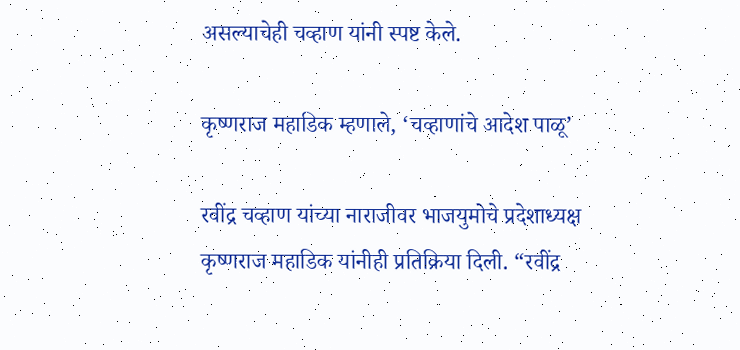असल्याचेही चव्हाण यांनी स्पष्ट केले.

कृष्णराज महाडिक म्हणाले, ‘चव्हाणांचे आदेश पाळू’

रवींद्र चव्हाण यांच्या नाराजीवर भाजयुमोचे प्रदेशाध्यक्ष कृष्णराज महाडिक यांनीही प्रतिक्रिया दिली. “रवींद्र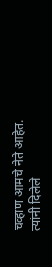चव्हाण आमचे नेते आहेत. त्यांनी दिलेले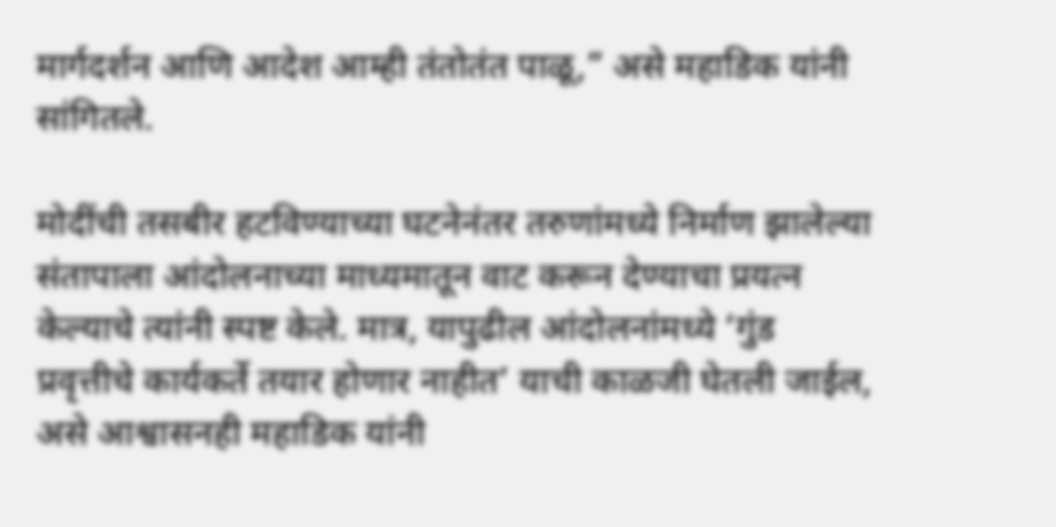मार्गदर्शन आणि आदेश आम्ही तंतोतंत पाळू,” असे महाडिक यांनी सांगितले.

मोदींची तसबीर हटविण्याच्या घटनेनंतर तरुणांमध्ये निर्माण झालेल्या संतापाला आंदोलनाच्या माध्यमातून वाट करून देण्याचा प्रयत्न केल्याचे त्यांनी स्पष्ट केले. मात्र, यापुढील आंदोलनांमध्ये ‘गुंड प्रवृत्तीचे कार्यकर्ते तयार होणार नाहीत’ याची काळजी घेतली जाईल, असे आश्वासनही महाडिक यांनी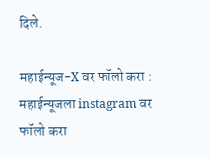दिले.

महाईन्यूज-X वर फॉलो करा : महाईन्यूजला instagram वर फॉलो करा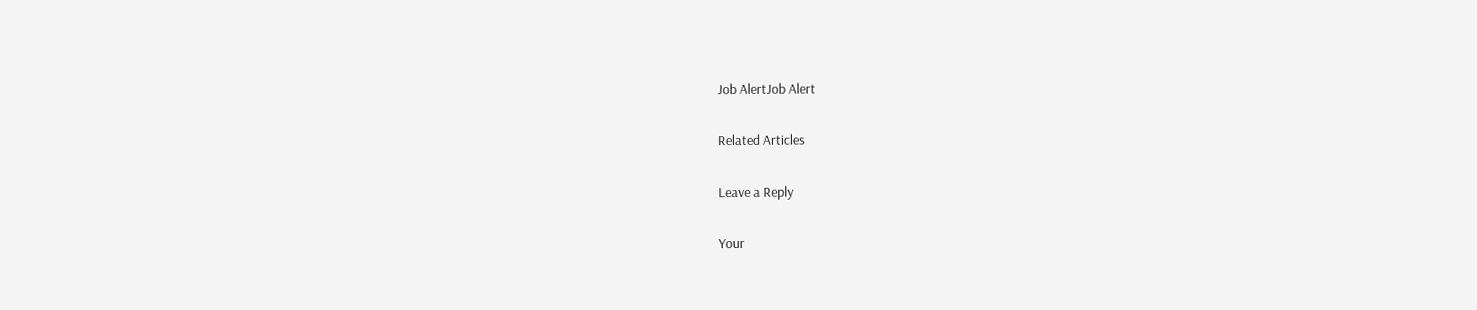Job AlertJob Alert

Related Articles

Leave a Reply

Your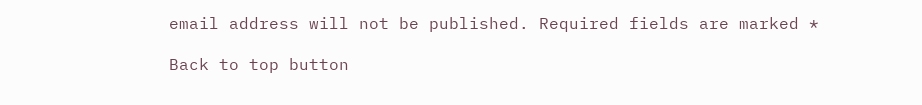email address will not be published. Required fields are marked *

Back to top button